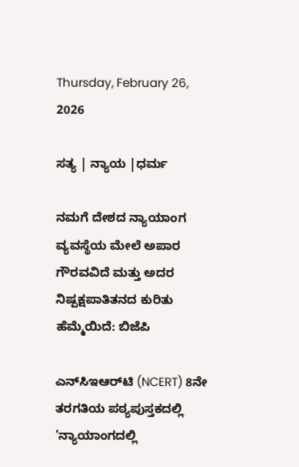Thursday, February 26, 2026

ಸತ್ಯ | ನ್ಯಾಯ |ಧರ್ಮ

ನಮಗೆ ದೇಶದ ನ್ಯಾಯಾಂಗ ವ್ಯವಸ್ಥೆಯ ಮೇಲೆ ಅಪಾರ ಗೌರವವಿದೆ ಮತ್ತು ಅದರ ನಿಷ್ಪಕ್ಷಪಾತಿತನದ ಕುರಿತು ಹೆಮ್ಮೆಯಿದೆ: ಬಿಜೆಪಿ

ಎನ್‌ಸಿಇಆರ್‌ಟಿ (NCERT) 8ನೇ ತರಗತಿಯ ಪಠ್ಯಪುಸ್ತಕದಲ್ಲಿ ‘ನ್ಯಾಯಾಂಗದಲ್ಲಿ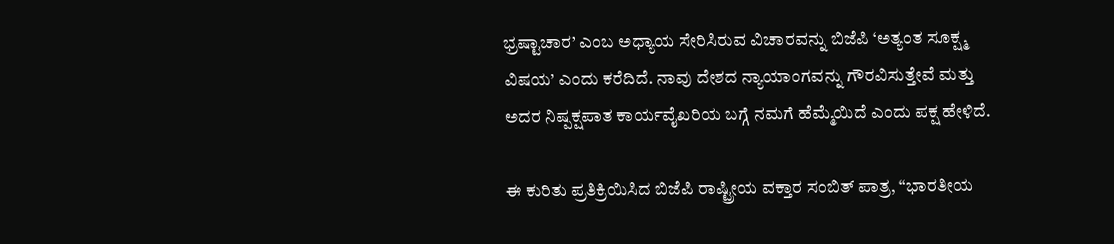ಭ್ರಷ್ಟಾಚಾರ’ ಎಂಬ ಅಧ್ಯಾಯ ಸೇರಿಸಿರುವ ವಿಚಾರವನ್ನು ಬಿಜೆಪಿ ‘ಅತ್ಯಂತ ಸೂಕ್ಷ್ಮ ವಿಷಯ’ ಎಂದು ಕರೆದಿದೆ. ನಾವು ದೇಶದ ನ್ಯಾಯಾಂಗವನ್ನು ಗೌರವಿಸುತ್ತೇವೆ ಮತ್ತು ಅದರ ನಿಷ್ಪಕ್ಷಪಾತ ಕಾರ್ಯವೈಖರಿಯ ಬಗ್ಗೆ ನಮಗೆ ಹೆಮ್ಮೆಯಿದೆ ಎಂದು ಪಕ್ಷ ಹೇಳಿದೆ.

ಈ ಕುರಿತು ಪ್ರತಿಕ್ರಿಯಿಸಿದ ಬಿಜೆಪಿ ರಾಷ್ಟ್ರೀಯ ವಕ್ತಾರ ಸಂಬಿತ್ ಪಾತ್ರ, “ಭಾರತೀಯ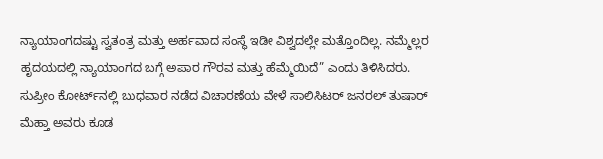ನ್ಯಾಯಾಂಗದಷ್ಟು ಸ್ವತಂತ್ರ ಮತ್ತು ಅರ್ಹವಾದ ಸಂಸ್ಥೆ ಇಡೀ ವಿಶ್ವದಲ್ಲೇ ಮತ್ತೊಂದಿಲ್ಲ. ನಮ್ಮೆಲ್ಲರ ಹೃದಯದಲ್ಲಿ ನ್ಯಾಯಾಂಗದ ಬಗ್ಗೆ ಅಪಾರ ಗೌರವ ಮತ್ತು ಹೆಮ್ಮೆಯಿದೆ” ಎಂದು ತಿಳಿಸಿದರು. ಸುಪ್ರೀಂ ಕೋರ್ಟ್‌ನಲ್ಲಿ ಬುಧವಾರ ನಡೆದ ವಿಚಾರಣೆಯ ವೇಳೆ ಸಾಲಿಸಿಟರ್ ಜನರಲ್ ತುಷಾರ್ ಮೆಹ್ತಾ ಅವರು ಕೂಡ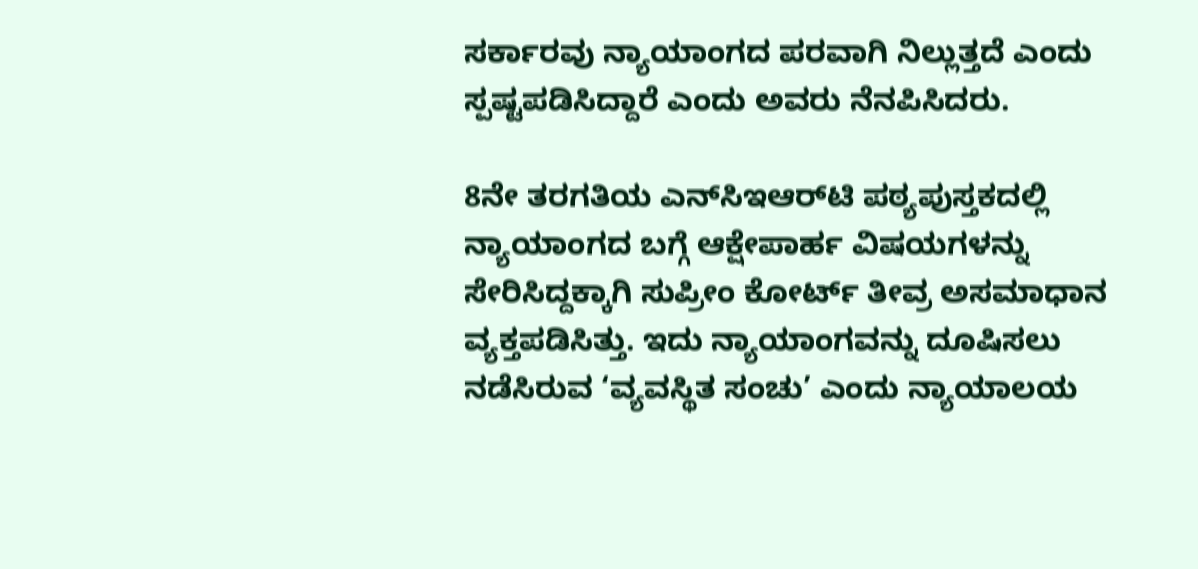ಸರ್ಕಾರವು ನ್ಯಾಯಾಂಗದ ಪರವಾಗಿ ನಿಲ್ಲುತ್ತದೆ ಎಂದು ಸ್ಪಷ್ಟಪಡಿಸಿದ್ದಾರೆ ಎಂದು ಅವರು ನೆನಪಿಸಿದರು.

8ನೇ ತರಗತಿಯ ಎನ್‌ಸಿಇಆರ್‌ಟಿ ಪಠ್ಯಪುಸ್ತಕದಲ್ಲಿ ನ್ಯಾಯಾಂಗದ ಬಗ್ಗೆ ಆಕ್ಷೇಪಾರ್ಹ ವಿಷಯಗಳನ್ನು ಸೇರಿಸಿದ್ದಕ್ಕಾಗಿ ಸುಪ್ರೀಂ ಕೋರ್ಟ್ ತೀವ್ರ ಅಸಮಾಧಾನ ವ್ಯಕ್ತಪಡಿಸಿತ್ತು. ಇದು ನ್ಯಾಯಾಂಗವನ್ನು ದೂಷಿಸಲು ನಡೆಸಿರುವ ‘ವ್ಯವಸ್ಥಿತ ಸಂಚು’ ಎಂದು ನ್ಯಾಯಾಲಯ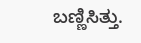ಬಣ್ಣಿಸಿತ್ತು.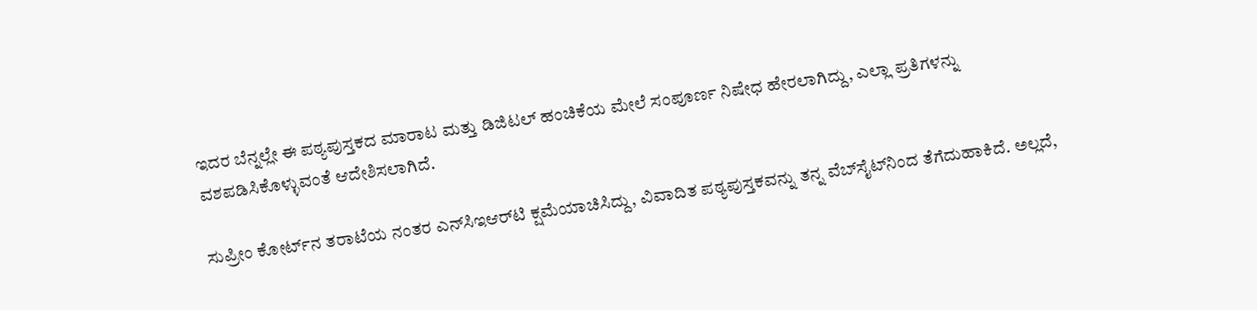ಇದರ ಬೆನ್ನಲ್ಲೇ ಈ ಪಠ್ಯಪುಸ್ತಕದ ಮಾರಾಟ ಮತ್ತು ಡಿಜಿಟಲ್ ಹಂಚಿಕೆಯ ಮೇಲೆ ಸಂಪೂರ್ಣ ನಿಷೇಧ ಹೇರಲಾಗಿದ್ದು, ಎಲ್ಲಾ ಪ್ರತಿಗಳನ್ನು ವಶಪಡಿಸಿಕೊಳ್ಳುವಂತೆ ಆದೇಶಿಸಲಾಗಿದೆ.

ಸುಪ್ರೀಂ ಕೋರ್ಟ್‌ನ ತರಾಟೆಯ ನಂತರ ಎನ್‌ಸಿಇಆರ್‌ಟಿ ಕ್ಷಮೆಯಾಚಿಸಿದ್ದು, ವಿವಾದಿತ ಪಠ್ಯಪುಸ್ತಕವನ್ನು ತನ್ನ ವೆಬ್‌ಸೈಟ್‌ನಿಂದ ತೆಗೆದುಹಾಕಿದೆ. ಅಲ್ಲದೆ,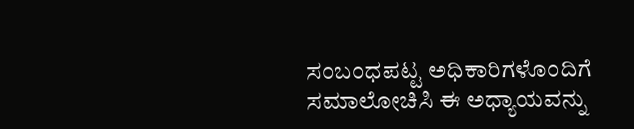ಸಂಬಂಧಪಟ್ಟ ಅಧಿಕಾರಿಗಳೊಂದಿಗೆ ಸಮಾಲೋಚಿಸಿ ಈ ಅಧ್ಯಾಯವನ್ನು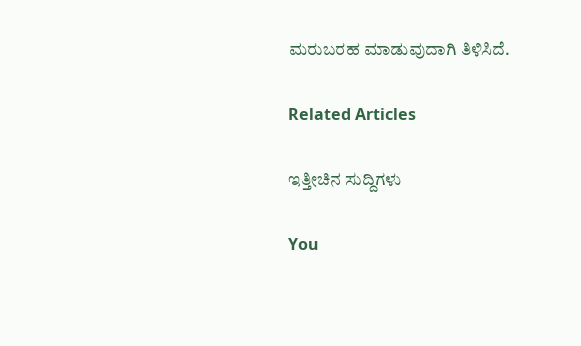ಮರುಬರಹ ಮಾಡುವುದಾಗಿ ತಿಳಿಸಿದೆ.

Related Articles

ಇತ್ತೀಚಿನ ಸುದ್ದಿಗಳು

You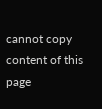cannot copy content of this page